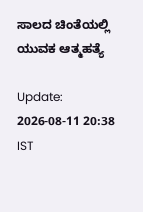ಸಾಲದ ಚಿಂತೆಯಲ್ಲಿ ಯುವಕ ಆತ್ಮಹತ್ಯೆ

Update: 2026-08-11 20:38 IST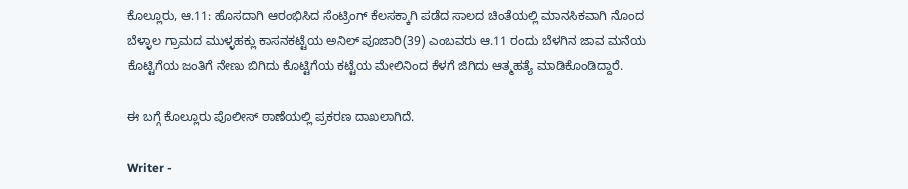ಕೊಲ್ಲೂರು, ಆ.11: ಹೊಸದಾಗಿ ಆರಂಭಿಸಿದ ಸೆಂಟ್ರಿಂಗ್ ಕೆಲಸಕ್ಕಾಗಿ ಪಡೆದ ಸಾಲದ ಚಿಂತೆಯಲ್ಲಿ ಮಾನಸಿಕವಾಗಿ ನೊಂದ ಬೆಳ್ಳಾಲ ಗ್ರಾಮದ ಮುಳ್ಳಹಕ್ಲು ಕಾಸನಕಟ್ಟೆಯ ಅನಿಲ್ ಪೂಜಾರಿ(39) ಎಂಬವರು ಆ.11 ರಂದು ಬೆಳಗಿನ ಜಾವ ಮನೆಯ ಕೊಟ್ಟಿಗೆಯ ಜಂತಿಗೆ ನೇಣು ಬಿಗಿದು ಕೊಟ್ಟಿಗೆಯ ಕಟ್ಟೆಯ ಮೇಲಿನಿಂದ ಕೆಳಗೆ ಜಿಗಿದು ಆತ್ಮಹತ್ಯೆ ಮಾಡಿಕೊಂಡಿದ್ದಾರೆ.

ಈ ಬಗ್ಗೆ ಕೊಲ್ಲೂರು ಪೊಲೀಸ್ ಠಾಣೆಯಲ್ಲಿ ಪ್ರಕರಣ ದಾಖಲಾಗಿದೆ.

Writer -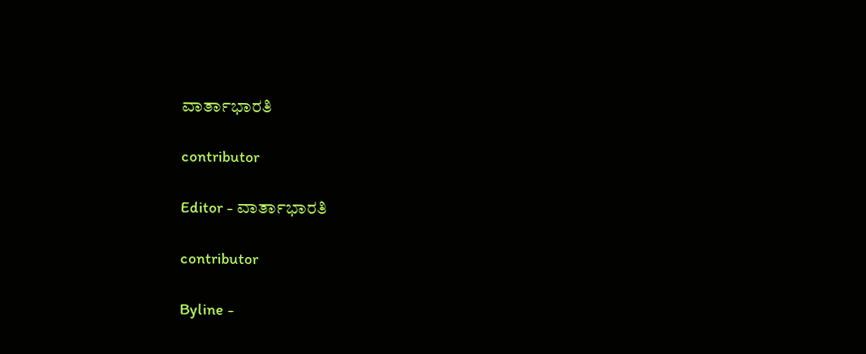ವಾರ್ತಾಭಾರತಿ

contributor

Editor - ವಾರ್ತಾಭಾರತಿ

contributor

Byline -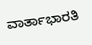ವಾರ್ತಾಭಾರತಿ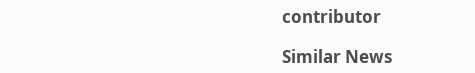contributor

Similar News